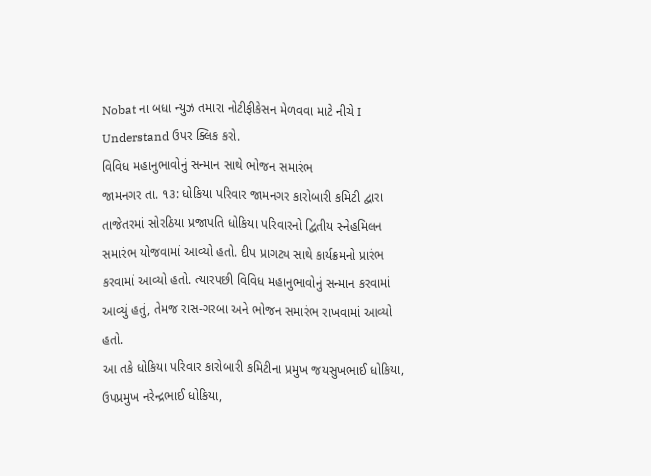Nobat ના બધા ન્યુઝ તમારા નોટીફીકેસન મેળવવા માટે નીચે I Understand ઉપર ક્લિક કરો.
વિવિધ મહાનુભાવોનું સન્માન સાથે ભોજન સમારંભ
જામનગર તા. ૧૩: ધોકિયા પરિવાર જામનગર કારોબારી કમિટી દ્વારા તાજેતરમાં સોરઠિયા પ્રજાપતિ ધોકિયા પરિવારનો દ્વિતીય સ્નેહમિલન સમારંભ યોજવામાં આવ્યો હતો. દીપ પ્રાગટ્ય સાથે કાર્યક્રમનો પ્રારંભ કરવામાં આવ્યો હતો. ત્યારપછી વિવિધ મહાનુભાવોનું સન્માન કરવામાં આવ્યું હતું, તેમજ રાસ-ગરબા અને ભોજન સમારંભ રાખવામાં આવ્યો હતો.
આ તકે ધોકિયા પરિવાર કારોબારી કમિટીના પ્રમુખ જયસુખભાઈ ધોકિયા, ઉપપ્રમુખ નરેન્દ્રભાઈ ધોકિયા,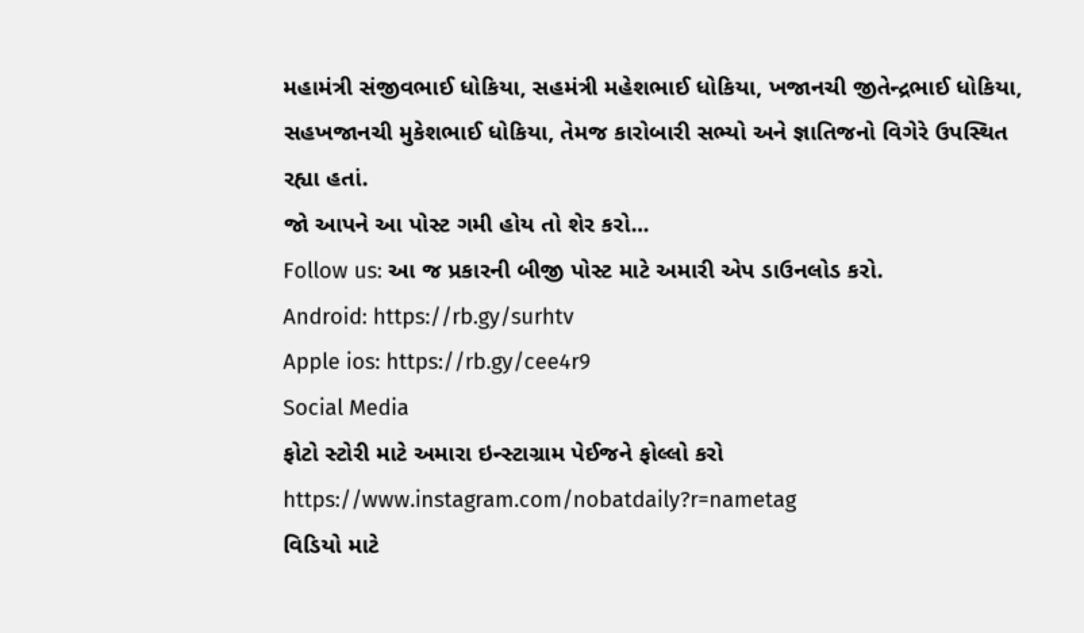મહામંત્રી સંજીવભાઈ ધોકિયા, સહમંત્રી મહેશભાઈ ધોકિયા, ખજાનચી જીતેન્દ્રભાઈ ધોકિયા, સહખજાનચી મુકેશભાઈ ધોકિયા, તેમજ કારોબારી સભ્યો અને જ્ઞાતિજનો વિગેરે ઉપસ્થિત રહ્યા હતાં.
જો આપને આ પોસ્ટ ગમી હોય તો શેર કરો...
Follow us: આ જ પ્રકારની બીજી પોસ્ટ માટે અમારી એપ ડાઉનલોડ કરો.
Android: https://rb.gy/surhtv
Apple ios: https://rb.gy/cee4r9
Social Media
ફોટો સ્ટોરી માટે અમારા ઇન્સ્ટાગ્રામ પેઈજને ફોલ્લો કરો
https://www.instagram.com/nobatdaily?r=nametag
વિડિયો માટે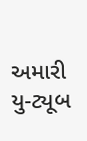અમારી યુ-ટ્યૂબ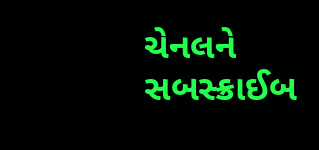ચેનલને સબસ્ક્રાઈબ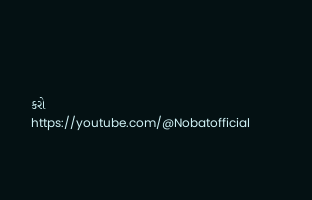કરો
https://youtube.com/@Nobatofficial